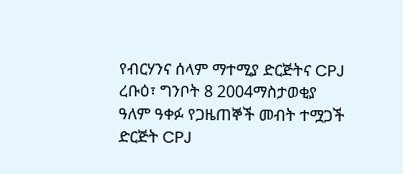የብርሃንና ሰላም ማተሚያ ድርጅትና CPJ
ረቡዕ፣ ግንቦት 8 2004ማስታወቂያ
ዓለም ዓቀፉ የጋዜጠኞች መብት ተሟጋች ድርጅት CPJ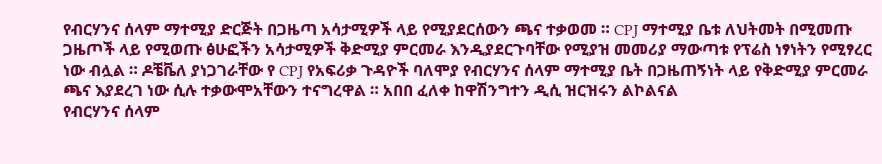የብርሃንና ሰላም ማተሚያ ድርጅት በጋዜጣ አሳታሚዎች ላይ የሚያደርሰውን ጫና ተቃወመ ። CPJ ማተሚያ ቤቱ ለህትመት በሚመጡ ጋዜጦች ላይ የሚወጡ ፅሁፎችን አሳታሚዎች ቅድሚያ ምርመራ እንዲያደርጉባቸው የሚያዝ መመሪያ ማውጣቱ የፕሬስ ነፃነትን የሚፃረር ነው ብሏል ። ዶቼቬለ ያነጋገራቸው የ CPJ የአፍሪቃ ጉዳዮች ባለሞያ የብርሃንና ሰላም ማተሚያ ቤት በጋዜጠኝነት ላይ የቅድሚያ ምርመራ ጫና እያደረገ ነው ሲሉ ተቃውሞአቸውን ተናግረዋል ። አበበ ፈለቀ ከዋሽንግተን ዲሲ ዝርዝሩን ልኮልናል
የብርሃንና ሰላም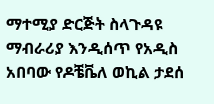ማተሚያ ድርጅት ስላጉዳዩ ማብራሪያ እንዲሰጥ የአዲስ አበባው የዶቼቬለ ወኪል ታደሰ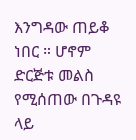እንግዳው ጠይቆ ነበር ። ሆኖም ድርጅቱ መልስ የሚሰጠው በጉዳዩ ላይ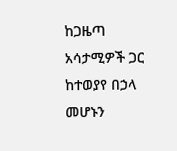ከጋዜጣ አሳታሚዎች ጋር ከተወያየ በኃላ መሆኑን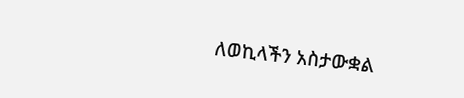ለወኪላችን አስታውቋል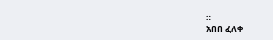።
አበበ ፈለቀ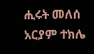ሒሩት መለሰ
አርያም ተክሌ